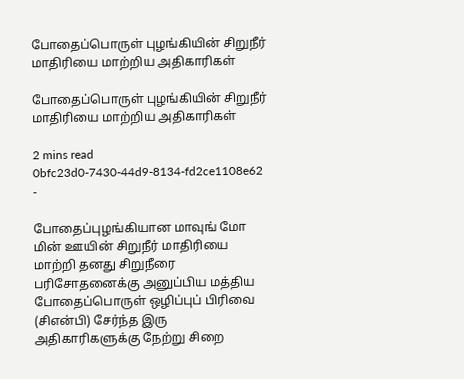போதைப்பொருள் புழங்கியின் சிறுநீர் மாதிரியை மாற்றிய அதிகாரிகள்

போதைப்பொருள் புழங்கியின் சிறுநீர் மாதிரியை மாற்றிய அதிகாரிகள்

2 mins read
0bfc23d0-7430-44d9-8134-fd2ce1108e62
-

போதைப்புழங்கியான மாவுங் மோ மின் ஊயின் சிறுநீர் மாதிரியை மாற்றி தனது சிறுநீரை பரிசோதனைக்கு அனுப்பிய மத்திய போதைப்பொருள் ஒழிப்புப் பிரிவை (சிஎன்பி) சேர்ந்த இரு அதிகாரிகளுக்கு நேற்று சிறை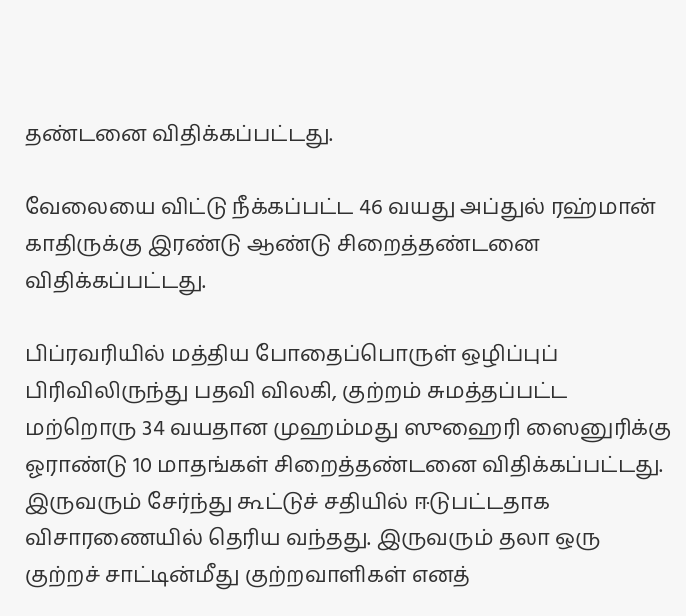தண்டனை விதிக்கப்பட்டது.

வேலையை விட்டு நீக்கப்பட்ட 46 வயது அப்துல் ரஹ்மான் காதிருக்கு இரண்டு ஆண்டு சிறைத்தண்டனை விதிக்கப்பட்டது.

பிப்ரவரியில் மத்திய போதைப்பொருள் ஒழிப்புப் பிரிவிலிருந்து பதவி விலகி, குற்றம் சுமத்தப்பட்ட மற்றொரு 34 வயதான முஹம்மது ஸுஹைரி ஸைனுரிக்கு ஓராண்டு 10 மாதங்கள் சிறைத்தண்டனை விதிக்கப்பட்டது. இருவரும் சேர்ந்து கூட்டுச் சதியில் ஈடுபட்டதாக விசாரணையில் தெரிய வந்தது. இருவரும் தலா ஒரு குற்றச் சாட்டின்மீது குற்றவாளிகள் எனத்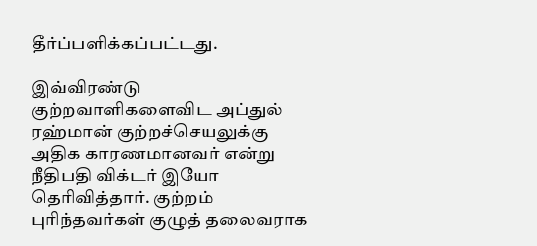தீர்ப்பளிக்கப்பட்டது.

இவ்விரண்டு குற்றவாளிகளைவிட அப்துல் ரஹ்மான் குற்றச்செயலுக்கு அதிக காரணமானவர் என்று நீதிபதி விக்டர் இயோ தெரிவித்தார். குற்றம் புரிந்தவர்கள் குழுத் தலைவராக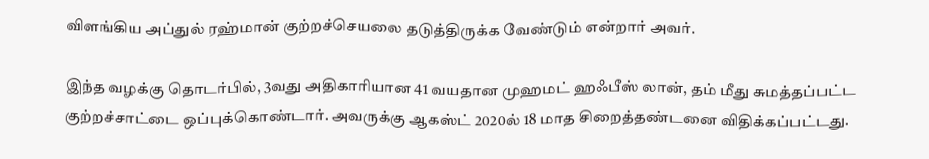விளங்கிய அப்துல் ரஹ்மான் குற்றச்செயலை தடுத்திருக்க வேண்டும் என்றார் அவர்.

இந்த வழக்கு தொடர்பில், 3வது அதிகாரியான 41 வயதான முஹமட் ஹஃபீஸ் லான், தம் மீது சுமத்தப்பட்ட குற்றச்சாட்டை ஒப்புக்கொண்டார். அவருக்கு ஆகஸ்ட் 2020ல் 18 மாத சிறைத்தண்டனை விதிக்கப்பட்டது.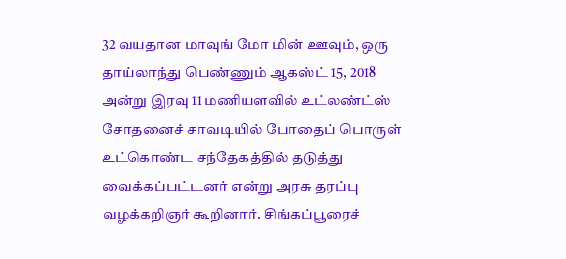32 வயதான மாவுங் மோ மின் ஊவும், ஒரு தாய்லாந்து பெண்ணும் ஆகஸ்ட் 15, 2018 அன்று இரவு 11 மணியளவில் உட்லண்ட்ஸ் சோதனைச் சாவடியில் போதைப் பொருள் உட்கொண்ட சந்தேகத்தில் தடுத்து வைக்கப்பட்டனர் என்று அரசு தரப்பு வழக்கறிஞர் கூறினார். சிங்கப்பூரைச்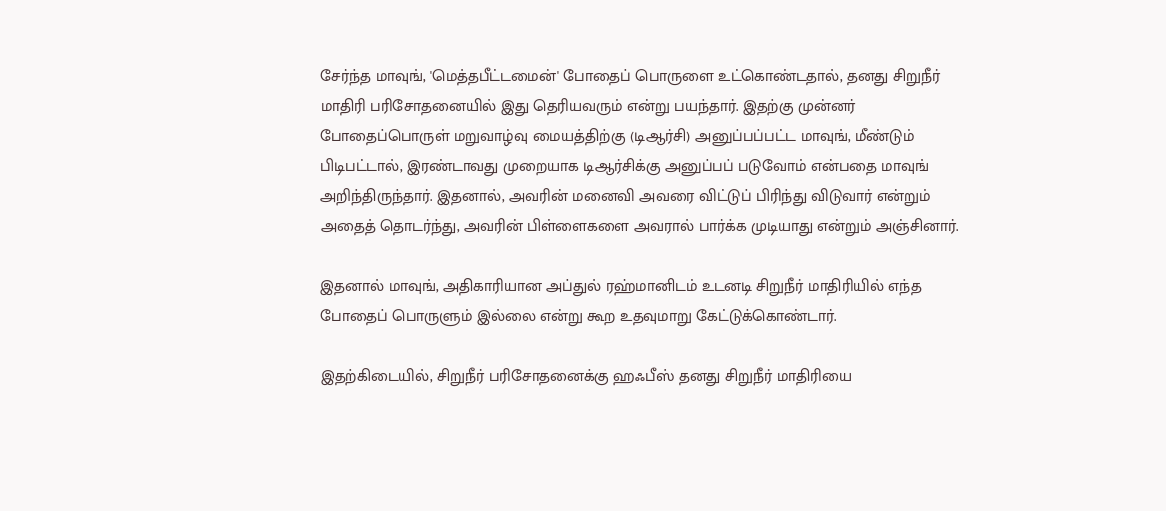சேர்ந்த மாவுங், 'மெத்தபீட்டமைன்' போதைப் பொருளை உட்கொண்டதால், தனது சிறுநீர் மாதிரி பரிசோதனையில் இது தெரியவரும் என்று பயந்தார். இதற்கு முன்னர் போதைப்பொருள் மறுவாழ்வு மையத்திற்கு (டிஆர்சி) அனுப்பப்பட்ட மாவுங், மீண்டும் பிடிபட்டால், இரண்டாவது முறையாக டிஆர்சிக்கு அனுப்பப் படுவோம் என்பதை மாவுங் அறிந்திருந்தார். இதனால், அவரின் மனைவி அவரை விட்டுப் பிரிந்து விடுவார் என்றும் அதைத் தொடர்ந்து, அவரின் பிள்ளைகளை அவரால் பார்க்க முடியாது என்றும் அஞ்சினார்.

இதனால் மாவுங், அதிகாரியான அப்துல் ரஹ்மானிடம் உடனடி சிறுநீர் மாதிரியில் எந்த போதைப் பொருளும் இல்லை என்று கூற உதவுமாறு கேட்டுக்கொண்டார்.

இதற்கிடையில், சிறுநீர் பரிசோதனைக்கு ஹஃபீஸ் தனது சிறுநீர் மாதிரியை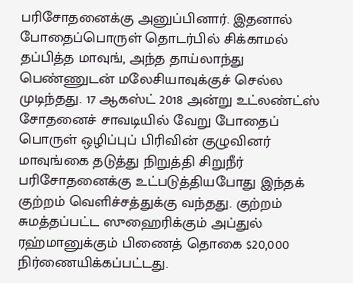பரிசோதனைக்கு அனுப்பினார். இதனால் போதைப்பொருள் தொடர்பில் சிக்காமல் தப்பித்த மாவுங், அந்த தாய்லாந்து பெண்ணுடன் மலேசியாவுக்குச் செல்ல முடிந்தது. 17 ஆகஸ்ட் 2018 அன்று உட்லண்ட்ஸ் சோதனைச் சாவடியில் வேறு போதைப் பொருள் ஒழிப்புப் பிரிவின் குழுவினர் மாவுங்கை தடுத்து நிறுத்தி சிறுநீர் பரிசோதனைக்கு உட்படுத்தியபோது இந்தக் குற்றம் வெளிச்சத்துக்கு வந்தது. குற்றம் சுமத்தப்பட்ட ஸுஹைரிக்கும் அப்துல் ரஹ்மானுக்கும் பிணைத் தொகை $20,000 நிர்ணையிக்கப்பட்டது.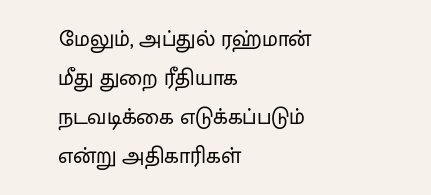மேலும், அப்துல் ரஹ்மான் மீது துறை ரீதியாக நடவடிக்கை எடுக்கப்படும் என்று அதிகாரிகள்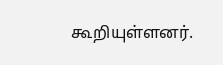கூறியுள்ளனர்.